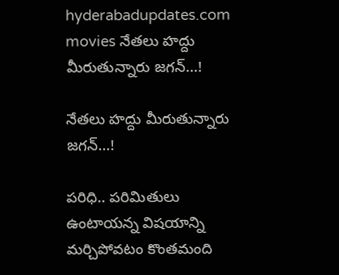hyderabadupdates.com movies నేతలు హద్దు మీరుతున్నారు జగన్…!

నేతలు హద్దు మీరుతున్నారు జగన్…!

పరిధి.. పరిమితులు ఉంటాయన్న విషయాన్ని మర్చిపోవటం కొంతమంది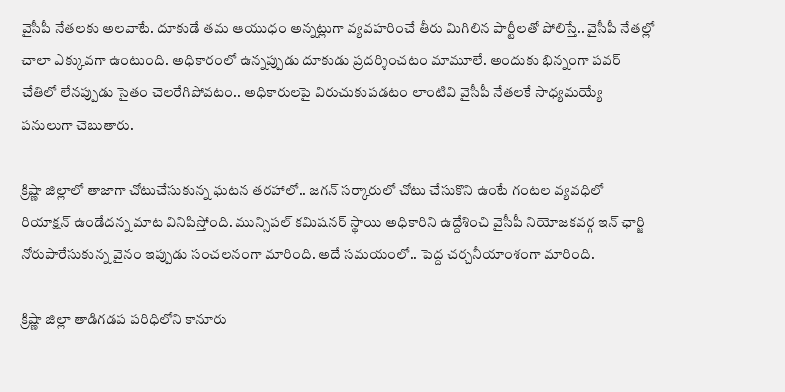వైసీపీ నేతలకు అలవాటే. దూకుడే తమ ఆయుధం అన్నట్లుగా వ్యవహరించే తీరు మిగిలిన పార్టీలతో పోలిస్తే.. వైసీపీ నేతల్లో చాలా ఎక్కువగా ఉంటుంది. అధికారంలో ఉన్నప్పుడు దూకుడు ప్రదర్శించటం మామూలే. అందుకు భిన్నంగా పవర్ చేతిలో లేనప్పుడు సైతం చెలరేగిపోవటం.. అధికారులపై విరుచుకుపడటం లాంటివి వైసీపీ నేతలకే సాధ్యమయ్యే పనులుగా చెబుతారు.

క్రిష్ణా జిల్లాలో తాజాగా చోటుచేసుకున్న ఘటన తరహాలో.. జగన్ సర్కారులో చోటు చేసుకొని ఉంటే గంటల వ్యవధిలో రియాక్షన్ ఉండేదన్న మాట వినిపిస్తోంది. మున్సిపల్ కమిషనర్ స్థాయి అధికారిని ఉద్దేశించి వైసీపీ నియోజకవర్గ ఇన్ ఛార్జి నోరుపారేసుకున్న వైనం ఇప్పుడు సంచలనంగా మారింది. అదే సమయంలో.. పెద్ద చర్చనీయాంశంగా మారింది.

క్రిష్ణా జిల్లా తాడిగడప పరిధిలోని కానూరు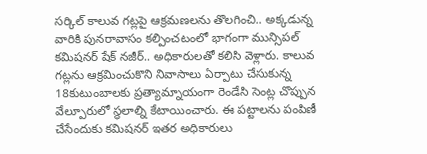సర్కిల్ కాలువ గట్లపై ఆక్రమణలను తొలగించి.. అక్కడున్న వారికి పునరావాసం కల్పించటంలో భాగంగా మున్సిపల్ కమిషనర్ షేక్ నజీర్.. అధికారులతో కలిసి వెళ్లారు. కాలువ గట్లను ఆక్రమించుకొని నివాసాలు ఏర్పాటు చేసుకున్న 18కుటుంబాలకు ప్రత్యామ్నాయంగా రెండేసి సెంట్ల చొప్పున వేల్పూరులో స్థలాల్ని కేటాయించారు. ఈ పట్టాలను పంపిణీ చేసేందుకు కమిషనర్ ఇతర అధికారులు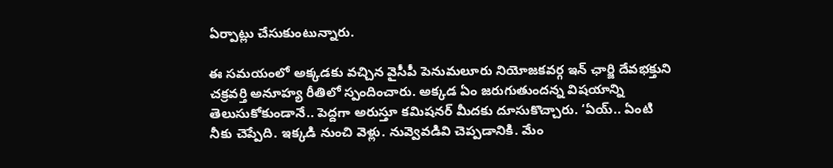ఏర్పాట్లు చేసుకుంటున్నారు.

ఈ సమయంలో అక్కడకు వచ్చిన వైసీపీ పెనుమలూరు నియోజకవర్గ ఇన్ ఛార్జి దేవభక్తుని చక్రవర్తి అనూహ్య రీతిలో స్పందించారు. అక్కడ ఏం జరుగుతుందన్న విషయాన్ని తెలుసుకోకుండానే.. పెద్దగా అరుస్తూ కమిషనర్ మీదకు దూసుకొచ్చారు. ‘ఏయ్.. ఏంటి నీకు చెప్పేది. ఇక్కడి నుంచి వెళ్లు. నువ్వెవడివి చెప్పడానికి. మేం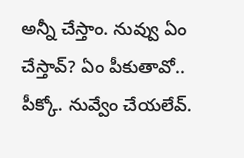అన్నీ చేస్తాం. నువ్వు ఏం చేస్తావ్? ఏం పీకుతావో.. పీక్కో. నువ్వేం చేయలేవ్.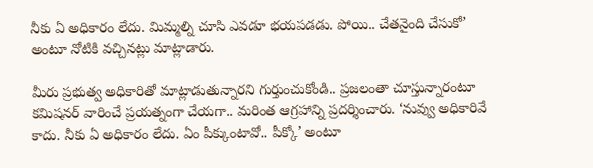నీకు ఏ అధికారం లేదు. మిమ్మల్ని చూసి ఎవడూ భయపడడు. పోయి.. చేతనైంది చేసుకో’ అంటూ నోటికి వచ్చినట్లు మాట్లాడారు.

మీరు ప్రభుత్వ అధికారితో మాట్లాడుతున్నారని గుర్తుంచుకోండి.. ప్రజలంతా చూస్తున్నారంటూ కమిషనర్ వారించే ప్రయత్నంగా చేయగా.. మరింత ఆగ్రహాన్ని ప్రదర్శించారు. ‘నువ్వు అధికారివే కాదు. నీకు ఏ అధికారం లేదు. ఏం పీక్కుంటావో.. పీక్కో’ అంటూ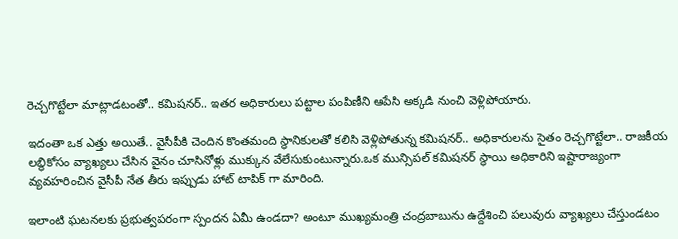రెచ్చగొట్టేలా మాట్లాడటంతో.. కమిషనర్.. ఇతర అధికారులు పట్టాల పంపిణీని ఆపేసి అక్కడి నుంచి వెళ్లిపోయారు.

ఇదంతా ఒక ఎత్తు అయితే.. వైసీపీకి చెందిన కొంతమంది స్థానికులతో కలిసి వెళ్లిపోతున్న కమిషనర్.. అధికారులను సైతం రెచ్చగొట్టేలా.. రాజకీయ లబ్థికోసం వ్యాఖ్యలు చేసిన వైనం చూసినోళ్లు ముక్కున వేలేసుకుంటున్నారు.ఒక మున్సిపల్ కమిషనర్ స్థాయి అధికారిని ఇష్టారాజ్యంగా వ్యవహరించిన వైసీపీ నేత తీరు ఇప్పుడు హాట్ టాపిక్ గా మారింది.

ఇలాంటి ఘటనలకు ప్రభుత్వపరంగా స్పందన ఏమీ ఉండదా? అంటూ ముఖ్యమంత్రి చంద్రబాబును ఉద్దేశించి పలువురు వ్యాఖ్యలు చేస్తుండటం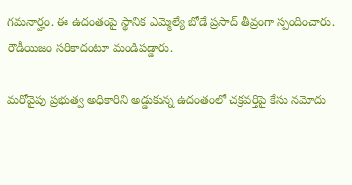గమనార్హం. ఈ ఉదంతంపై స్థానిక ఎమ్మెల్యే బోడే ప్రసాద్ తీవ్రంగా స్పందించారు. రౌడీయిజం సరికాదంటూ మండిపడ్డారు.

మరోవైపు ప్రభుత్వ అధికారిని అడ్డుకున్న ఉదంతంలో చక్రవర్తిపై కేసు నమోదు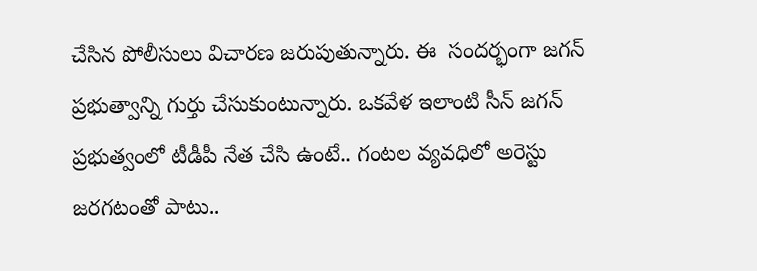చేసిన పోలీసులు విచారణ జరుపుతున్నారు. ఈ  సందర్భంగా జగన్ ప్రభుత్వాన్ని గుర్తు చేసుకుంటున్నారు. ఒకవేళ ఇలాంటి సీన్ జగన్ ప్రభుత్వంలో టీడీపీ నేత చేసి ఉంటే.. గంటల వ్యవధిలో అరెస్టు జరగటంతో పాటు..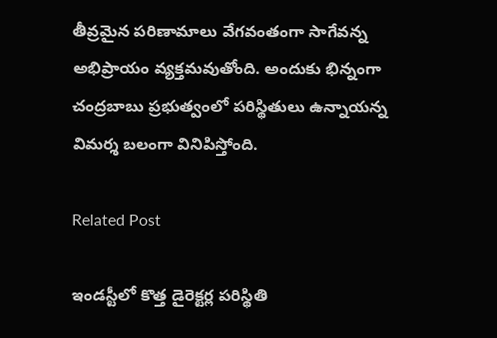తీవ్రమైన పరిణామాలు వేగవంతంగా సాగేవన్న అభిప్రాయం వ్యక్తమవుతోంది. అందుకు భిన్నంగా చంద్రబాబు ప్రభుత్వంలో పరిస్థితులు ఉన్నాయన్న విమర్శ బలంగా వినిపిస్తోంది.

Related Post

ఇండస్టీలో కొత్త డైరెక్టర్ల పరిస్థితి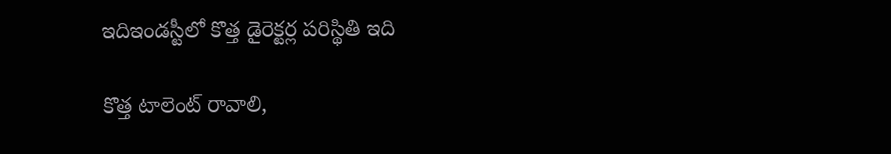ఇదిఇండస్టీలో కొత్త డైరెక్టర్ల పరిస్థితి ఇది

కొత్త టాలెంట్ రావాలి,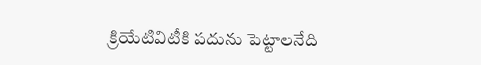క్రియేటివిటీకి పదును పెట్టాలనేది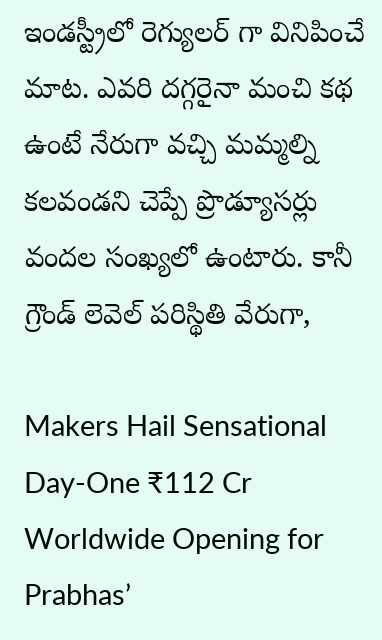ఇండస్ట్రీలో రెగ్యులర్ గా వినిపించే మాట. ఎవరి దగ్గరైనా మంచి కథ ఉంటే నేరుగా వచ్చి మమ్మల్ని కలవండని చెప్పే ప్రొడ్యూసర్లు వందల సంఖ్యలో ఉంటారు. కానీ గ్రౌండ్ లెవెల్ పరిస్థితి వేరుగా,

Makers Hail Sensational Day-One ₹112 Cr Worldwide Opening for Prabhas’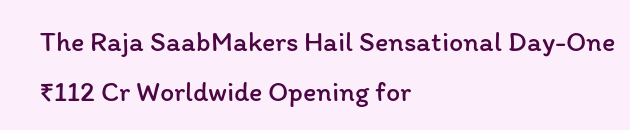The Raja SaabMakers Hail Sensational Day-One ₹112 Cr Worldwide Opening for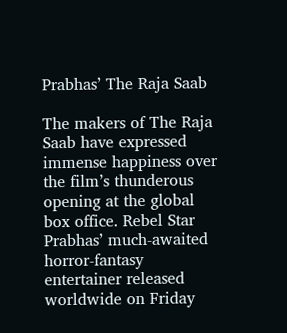Prabhas’ The Raja Saab

The makers of The Raja Saab have expressed immense happiness over the film’s thunderous opening at the global box office. Rebel Star Prabhas’ much-awaited horror-fantasy entertainer released worldwide on Friday